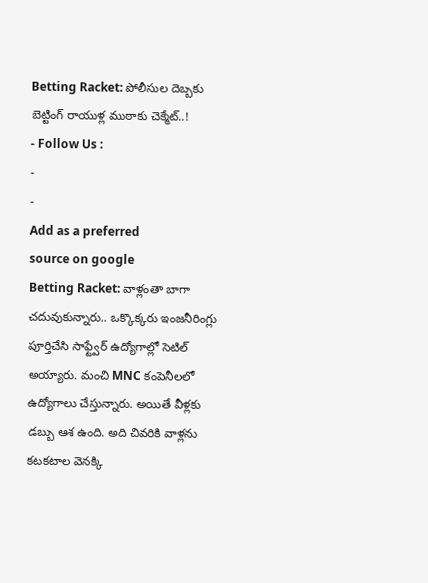Betting Racket: పోలీసుల దెబ్బకు బెట్టింగ్ రాయుళ్ల ముఠాకు చెక్మేట్..!
- Follow Us :
-
-
Add as a preferred
source on google
Betting Racket: వాళ్లంతా బాగా చదువుకున్నారు.. ఒక్కొక్కరు ఇంజనీరింగ్లు పూర్తిచేసి సాఫ్ట్వేర్ ఉద్యోగాల్లో సెటిల్ అయ్యారు. మంచి MNC కంపెనీలలో ఉద్యోగాలు చేస్తున్నారు. అయితే వీళ్లకు డబ్బు ఆశ ఉంది. అది చివరికి వాళ్లను కటకటాల వెనక్కి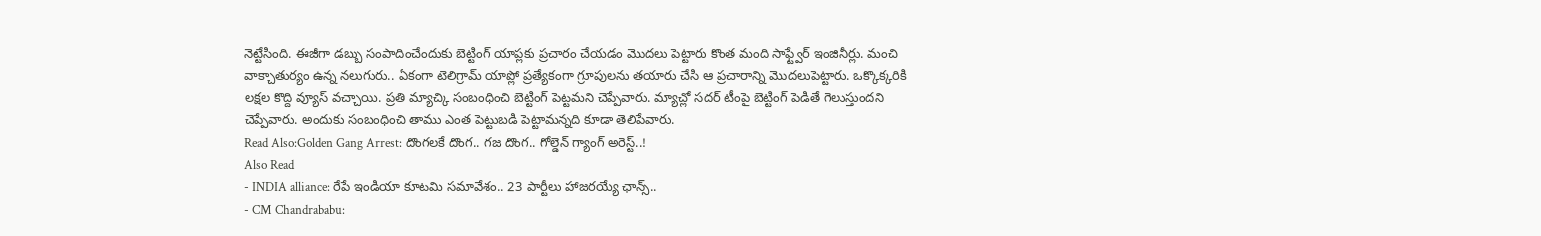నెట్టేసింది. ఈజీగా డబ్బు సంపాదించేందుకు బెట్టింగ్ యాప్లకు ప్రచారం చేయడం మొదలు పెట్టారు కొంత మంది సాఫ్ట్వేర్ ఇంజినీర్లు. మంచి వాక్చాతుర్యం ఉన్న నలుగురు.. ఏకంగా టెలిగ్రామ్ యాప్లో ప్రత్యేకంగా గ్రూపులను తయారు చేసి ఆ ప్రచారాన్ని మొదలుపెట్టారు. ఒక్కొక్కరికి లక్షల కొద్ది వ్యూస్ వచ్చాయి. ప్రతి మ్యాచ్కి సంబంధించి బెట్టింగ్ పెట్టమని చెప్పేవారు. మ్యాచ్లో సదర్ టీంపై బెట్టింగ్ పెడితే గెలుస్తుందని చెప్పేవారు. అందుకు సంబంధించి తాము ఎంత పెట్టుబడి పెట్టామన్నది కూడా తెలిపేవారు.
Read Also:Golden Gang Arrest: దొంగలకే దొంగ.. గజ దొంగ.. గోల్డెన్ గ్యాంగ్ అరెస్ట్..!
Also Read
- INDIA alliance: రేపే ఇండియా కూటమి సమావేశం.. 23 పార్టీలు హాజరయ్యే ఛాన్స్..
- CM Chandrababu: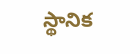స్థానిక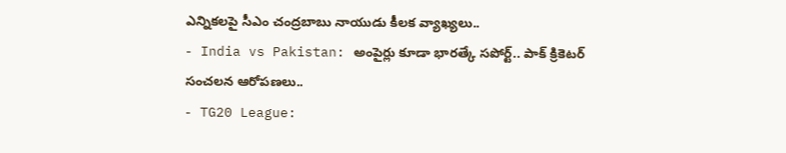ఎన్నికలపై సీఎం చంద్రబాబు నాయుడు కీలక వ్యాఖ్యలు..
- India vs Pakistan: అంపైర్లు కూడా భారత్కే సపోర్ట్.. పాక్ క్రికెటర్ సంచలన ఆరోపణలు..
- TG20 League: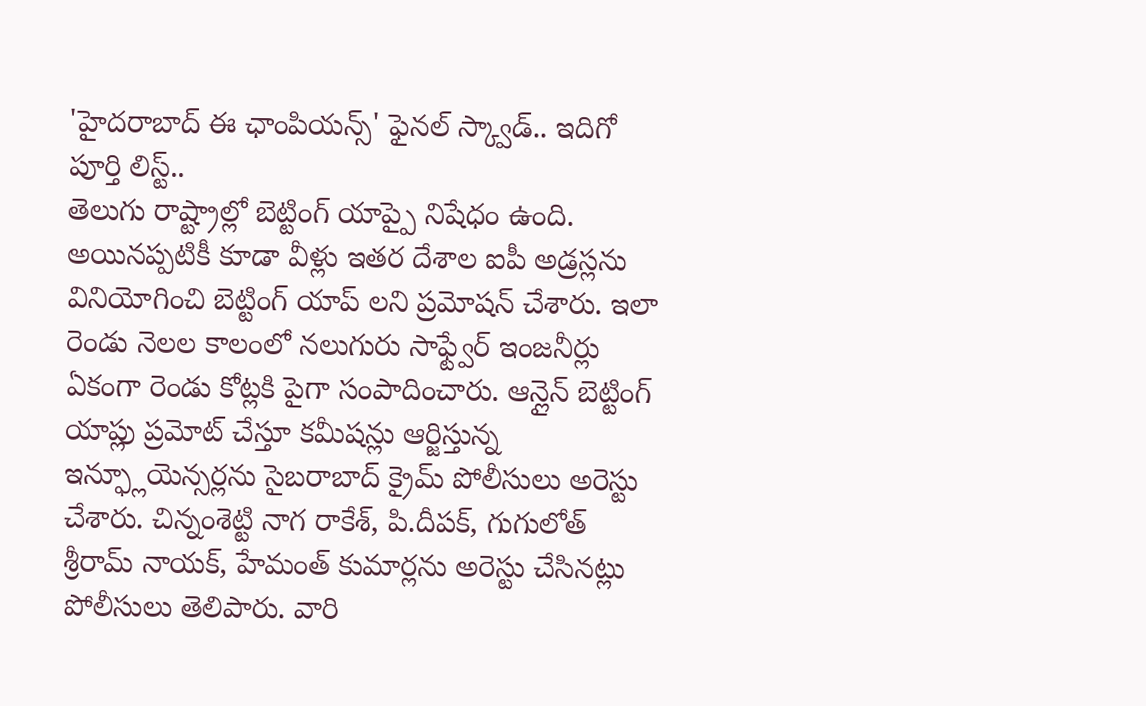'హైదరాబాద్ ఈ ఛాంపియన్స్' ఫైనల్ స్క్వాడ్.. ఇదిగో పూర్తి లిస్ట్..
తెలుగు రాష్ట్రాల్లో బెట్టింగ్ యాప్పై నిషేధం ఉంది. అయినప్పటికీ కూడా వీళ్లు ఇతర దేశాల ఐపీ అడ్రస్లను వినియోగించి బెట్టింగ్ యాప్ లని ప్రమోషన్ చేశారు. ఇలా రెండు నెలల కాలంలో నలుగురు సాఫ్ట్వేర్ ఇంజనీర్లు ఏకంగా రెండు కోట్లకి పైగా సంపాదించారు. ఆన్లైన్ బెట్టింగ్ యాప్లు ప్రమోట్ చేస్తూ కమీషన్లు ఆర్జిస్తున్న ఇన్ఫ్లూయెన్సర్లను సైబరాబాద్ క్రైమ్ పోలీసులు అరెస్టు చేశారు. చిన్నంశెట్టి నాగ రాకేశ్, పి.దీపక్, గుగులోత్ శ్రీరామ్ నాయక్, హేమంత్ కుమార్లను అరెస్టు చేసినట్లు పోలీసులు తెలిపారు. వారి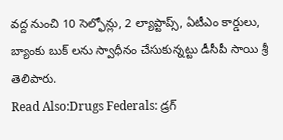వద్ద నుంచి 10 సెల్ఫోన్లు, 2 ల్యాప్టాప్స్, ఏటీఎం కార్డులు, బ్యాంకు బుక్ లను స్వాధీనం చేసుకున్నట్టు డీసీపీ సాయి శ్రీ తెలిపారు.
Read Also:Drugs Federals: డ్రగ్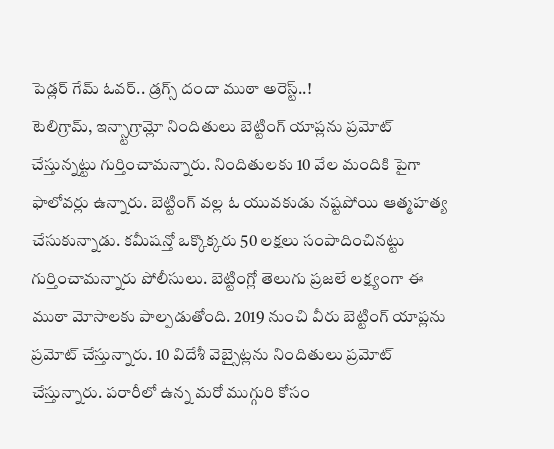పెడ్లర్ గేమ్ ఓవర్.. డ్రగ్స్ దందా ముఠా అరెస్ట్..!
టెలిగ్రామ్, ఇన్స్టాగ్రామ్లో నిందితులు బెట్టింగ్ యాప్లను ప్రమోట్ చేస్తున్నట్టు గుర్తించామన్నారు. నిందితులకు 10 వేల మందికి పైగా ఫాలోవర్లు ఉన్నారు. బెట్టింగ్ వల్ల ఓ యువకుడు నష్టపోయి ఆత్మహత్య చేసుకున్నాడు. కమీషన్తో ఒక్కొక్కరు 50 లక్షలు సంపాదించినట్టు గుర్తించామన్నారు పోలీసులు. బెట్టింగ్లో తెలుగు ప్రజలే లక్ష్యంగా ఈ ముఠా మోసాలకు పాల్పడుతోంది. 2019 నుంచి వీరు బెట్టింగ్ యాప్లను ప్రమోట్ చేస్తున్నారు. 10 విదేశీ వెబ్సైట్లను నిందితులు ప్రమోట్ చేస్తున్నారు. పరారీలో ఉన్న మరో ముగ్గురి కోసం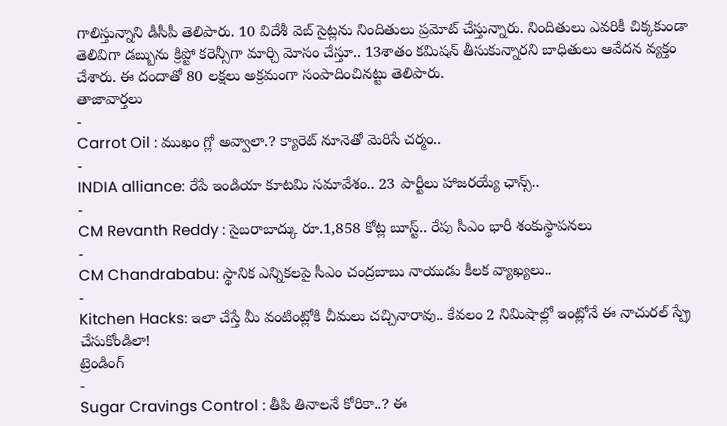గాలిస్తున్నాని డీసీపీ తెలిపారు. 10 విదేశీ వెబ్ సైట్లను నిందితులు ప్రమోట్ చేస్తున్నారు. నిందితులు ఎవరికీ చిక్కకుండా తెలివిగా డబ్బును క్రిప్టో కరెన్సీగా మార్చి మోసం చేస్తూ.. 13శాతం కమిషన్ తీసుకున్నారని బాధితులు ఆవేదన వ్యక్తం చేశారు. ఈ దందాతో 80 లక్షలు అక్రమంగా సంపాదించినట్టు తెలిపారు.
తాజావార్తలు
-
Carrot Oil : ముఖం గ్లో అవ్వాలా.? క్యారెట్ నూనెతో మెరిసే చర్మం..
-
INDIA alliance: రేపే ఇండియా కూటమి సమావేశం.. 23 పార్టీలు హాజరయ్యే ఛాన్స్..
-
CM Revanth Reddy : సైబరాబాద్కు రూ.1,858 కోట్ల బూస్ట్.. రేపు సీఎం భారీ శంకుస్థాపనలు
-
CM Chandrababu: స్థానిక ఎన్నికలపై సీఎం చంద్రబాబు నాయుడు కీలక వ్యాఖ్యలు..
-
Kitchen Hacks: ఇలా చేస్తే మీ వంటింట్లోకి చీమలు చచ్చినారావు.. కేవలం 2 నిమిషాల్లో ఇంట్లోనే ఈ నాచురల్ స్ప్రే చేసుకోండిలా!
ట్రెండింగ్
-
Sugar Cravings Control : తీపి తినాలనే కోరికా..? ఈ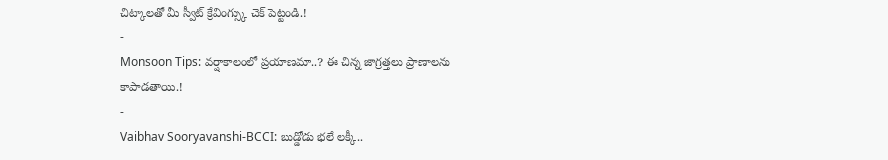చిట్కాలతో మీ స్వీట్ క్రేవింగ్స్కు చెక్ పెట్టండి.!
-
Monsoon Tips: వర్షాకాలంలో ప్రయాణమా..? ఈ చిన్న జాగ్రత్తలు ప్రాణాలను కాపాడతాయి.!
-
Vaibhav Sooryavanshi-BCCI: బుడ్డోడు భలే లక్కీ..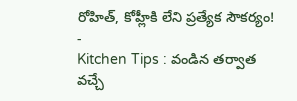రోహిత్, కోహ్లీకి లేని ప్రత్యేక సౌకర్యం!
-
Kitchen Tips : వండిన తర్వాత వచ్చే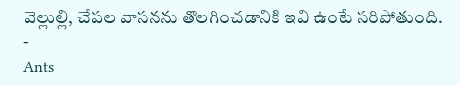వెల్లుల్లి, చేపల వాసనను తొలగించడానికి ఇవి ఉంటే సరిపోతుంది.
-
Ants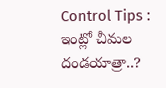Control Tips : ఇంట్లో చీమల దండయాత్రా..?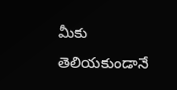మీకు తెలియకుండానే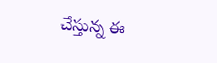చేస్తున్న ఈ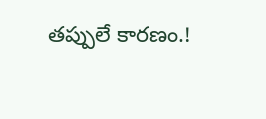తప్పులే కారణం.!